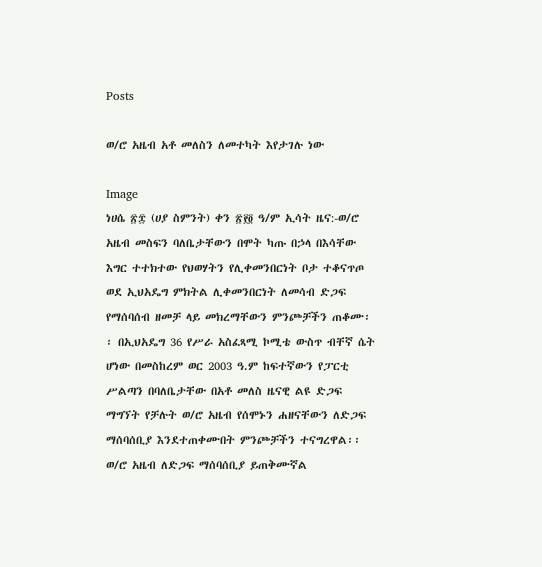Posts

ወ/ሮ አዜብ አቶ መለስን ለመተካት እየታገሉ ነው

Image
ነሀሴ ፳፰ (ሀያ ስምንት) ቀን ፳፻፬ ዓ/ም ኢሳት ዜና:-ወ/ሮ አዜብ መስፍን ባለቤታቸውን በሞት ካጡ በኃላ በእሳቸው እግር ተተክተው የህወሃትን የሊቀመንበርነት ቦታ ተቆናጥጦ ወደ ኢህአዴግ ምክትል ሊቀመንበርነት ለመሳብ ድጋፍ የማሰባሰብ ዘመቻ ላይ መክረማቸውን ምንጮቻችን ጠቆሙ፡፡ በኢህአዴግ 36 የሥራ አስፈጻሚ ኮሚቴ ውስጥ ብቸኛ ሴት ሆነው በመስከረም ወር 2003 ዓ.ም ከፍተኛውን የፓርቲ ሥልጣን በባለቤታቸው በአቶ መለስ ዜናዊ ልዩ ድጋፍ ማግኘት የቻሉት ወ/ሮ አዜብ የሰሞኑን ሐዘናቸውን ለድጋፍ ማሰባሰቢያ እንደተጠቀሙበት ምንጮቻችን ተናግረዋል፡፡ ወ/ሮ አዜብ ለድጋፍ ማሰባሰቢያ ይጠቅሙኛል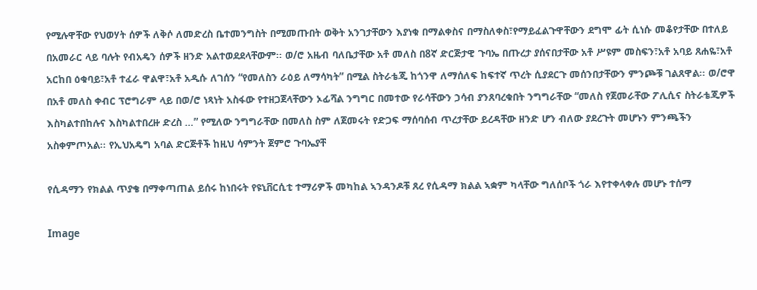የሚሉዋቸው የህወሃት ሰዎች ለቅሶ ለመድረስ ቤተመንግስት በሚመጡበት ወቅት አንገታቸውን እያነቁ በማልቀስና በማስለቀስ፣የማይፈልጉዋቸውን ደግሞ ፊት ሲነሱ መቆየታቸው በተለይ በአመራር ላይ ባሉት የብአዴን ሰዎች ዘንድ አልተወደደላቸውም፡፡ ወ/ሮ አዜብ ባለቤታቸው አቶ መለስ በ8ኛ ድርጅታዊ ጉባኤ በጡረታ ያሰናበታቸው አቶ ሥዩም መስፍን፣አቶ አባይ ጸሐዬ፣አቶ አርከበ ዕቁባይ፣አቶ ተፈራ ዋልዋ፣አቶ አዲሱ ለገሰን “የመለስን ራዕይ ለማሳካት” በሚል ስትራቴጂ ከጎንዋ ለማሰለፍ ከፍተኛ ጥረት ሲያደርጉ መሰንበታቸውን ምንጮቹ ገልጸዋል፡፡ ወ/ሮዋ በአቶ መለስ ቀብር ፕሮግራም ላይ በወ/ሮ ነጻነት አስፋው የተዘጋጀላቸውን ኦፊሻል ንግግር በመተው የራሳቸውን ኃሳብ ያንጸባረቁበት ንግግራቸው “መለስ የጀመራቸው ፖሊሲና ስትራቴጂዎች እስካልተበከሉና እስካልተበረዙ ድረስ …” የሚለው ንግግራቸው በመለስ ስም ለጀመሩት የድጋፍ ማሰባሰብ ጥረታቸው ይረዳቸው ዘንድ ሆን ብለው ያደረጉት መሆኑን ምንጫችን  አስቀምጦአል፡፡ የኢህአዴግ አባል ድርጅቶች ከዚህ ሳምንት ጀምሮ ጉባኤያቸ

የሲዳማን የክልል ጥያቄ በማቀጣጠል ይሰሩ ከነበሩት የዩኒቨርሲቲ ተማሪዎች መካከል ኣንዳንዶቹ ጸረ የሲዳማ ክልል ኣቋም ካላቸው ግለሰቦች ጎራ እየተቀላቀሉ መሆኑ ተሰማ

Image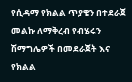የሲዳማ የክልል ጥያቄን በተደራጀ መልኩ ለማቅረብ የብሄሩን ሽማግሌዎች በመደራጀት እና የክልል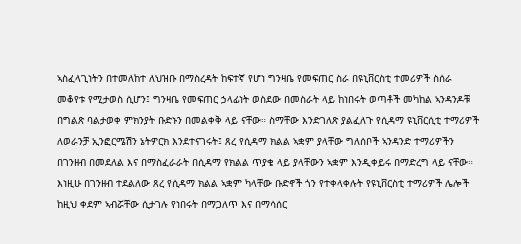ኣስፈላጊነትን በተመለከተ ለህዝቡ በማስረዳት ከፍተኛ የሆነ ግንዛቤ የመፍጠር ስራ በዩኒቨርስቲ ተመሪዎች ስሰራ መቆየቱ የሚታወስ ሲሆን፤ ግንዛቤ የመፍጠር ኃላፊነት ወስደው በመስራት ላይ ከነበሩት ወጣቶች መካከል ኣንዳንዶቹ በግልጽ ባልታወቀ ምክንያት ቡድኑን በመልቀቅ ላይ ናቸው። ስማቸው እንድገለጽ ያልፈለጉ የሲዳማ ዩኒቨርሲቲ ተማሪዎች ለወራንቻ ኢንፎርሜሽን ኔትዎርክ እንደተናገሩት፤ ጸረ የሲዳማ ክልል ኣቋም ያላቸው ግለሰቦች ኣንዳንድ ተማሪዎችን በገንዘብ በመደለል እና በማስፈራራት በሲዳማ የክልል ጥያቄ ላይ ያላቸውን ኣቋም እንዲቀይሩ በማድረግ ላይ ናቸው። እነዚሁ በገንዘብ ተደልለው ጸረ የሲዳማ ክልል ኣቋም ካላቸው ቡድኖች ጎን የተቀላቀሉት የዩኒቨርስቲ ተማሪዎች ሌሎች ከዚህ ቀደም ኣብሯቸው ሲታገሉ የነበሩት በማጋለጥ እና በማሳሰር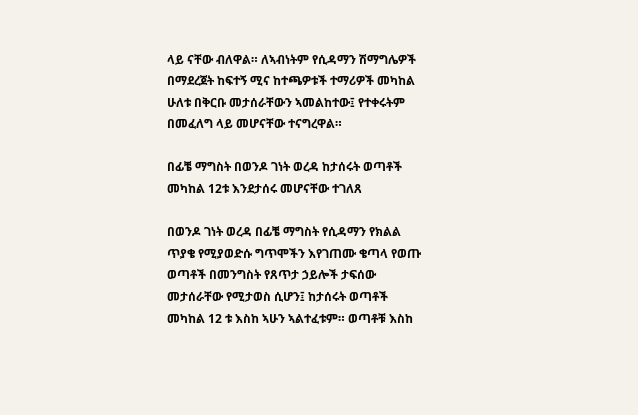ላይ ናቸው ብለዋል። ለኣብነትም የሲዳማን ሽማግሌዎች በማደረጀት ከፍተኝ ሚና ከተጫዎቱች ተማሪዎች መካከል ሁለቱ በቅርቡ መታሰራቸውን ኣመልከተው፤ የተቀሩትም በመፈለግ ላይ መሆናቸው ተናግረዋል።

በፊቼ ማግስት በወንዶ ገነት ወረዳ ከታሰሩት ወጣቶች መካከል 12ቱ እንደታሰሩ መሆናቸው ተገለጸ

በወንዶ ገነት ወረዳ በፊቼ ማግስት የሲዳማን የክልል ጥያቄ የሚያወድሱ ግጥሞችን እየገጠሙ ቄጣላ የወጡ ወጣቶች በመንግስት የጸጥታ ኃይሎች ታፍሰው መታሰራቸው የሚታወስ ሲሆን፤ ከታሰሩት ወጣቶች መካከል 12 ቱ እስከ ኣሁን ኣልተፈቱም። ወጣቶቹ እስከ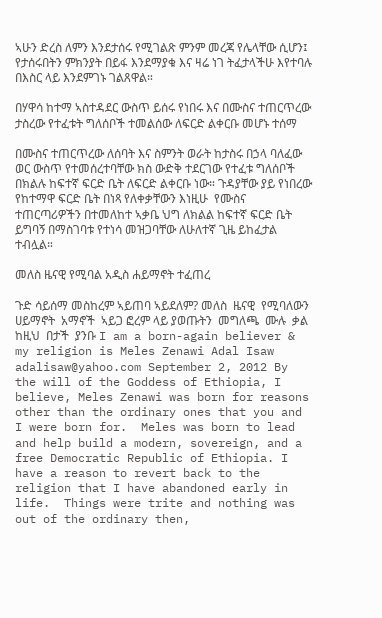ኣሁን ድረስ ለምን እንደታሰሩ የሚገልጽ ምንም መረጃ የሌላቸው ሲሆን፤ የታሰሩበትን ምክንያት በይፋ እንደማያቁ እና ዛሬ ነገ ትፈታላችሁ እየተባሉ በእስር ላይ እንደምገኑ ገልጸዋል።

በሃዋሳ ከተማ ኣስተዳደር ውስጥ ይሰሩ የነበሩ እና በሙስና ተጠርጥረው ታስረው የተፈቱት ግለሰቦች ተመልሰው ለፍርድ ልቀርቡ መሆኑ ተሰማ

በሙስና ተጠርጥረው ለሰባት እና ስምንት ወራት ከታስሩ በኃላ ባለፈው ወር ውስጥ የተመሰረተባቸው ክስ ውድቅ ተደርገው የተፈቱ ግለሰቦች በክልሉ ከፍተኛ ፍርድ ቤት ለፍርድ ልቀርቡ ነው። ጉዳያቸው ያይ የነበረው የከተማዋ ፍርድ ቤት በነጻ የለቀቃቸውን እነዚሁ  የሙስና ተጠርጣሪዎችን በተመለከተ ኣቃቤ ህግ ለክልል ከፍተኛ ፍርድ ቤት ይግባኝ በማስገባቱ የተነሳ መዝጋባቸው ለሁለተኛ ጊዜ ይከፈታል ተብሏል።

መለስ ዜናዊ የሚባል አዲስ ሐይማኖት ተፈጠረ

ጉድ ሳይሰማ መስከረም ኣይጠባ ኣይደለም? መለስ  ዜናዊ  የሚባለውን  ሀይማኖት  አማኖች  ኣይጋ ፎረም ላይ ያወጡትን  መግለጫ  ሙሉ  ቃል  ከዚህ  በታች  ያንቡ I am a born-again believer & my religion is Meles Zenawi Adal Isaw adalisaw@yahoo.com September 2, 2012 By the will of the Goddess of Ethiopia, I believe, Meles Zenawi was born for reasons other than the ordinary ones that you and I were born for.  Meles was born to lead and help build a modern, sovereign, and a free Democratic Republic of Ethiopia. I have a reason to revert back to the religion that I have abandoned early in life.  Things were trite and nothing was out of the ordinary then,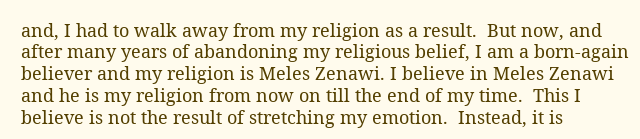and, I had to walk away from my religion as a result.  But now, and after many years of abandoning my religious belief, I am a born-again believer and my religion is Meles Zenawi. I believe in Meles Zenawi and he is my religion from now on till the end of my time.  This I believe is not the result of stretching my emotion.  Instead, it is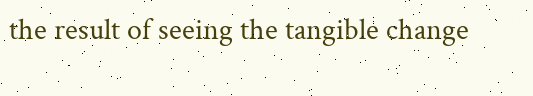the result of seeing the tangible change